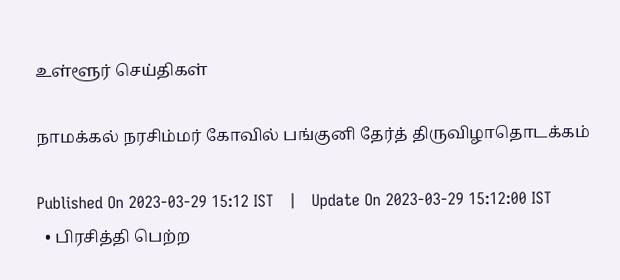உள்ளூர் செய்திகள்

நாமக்கல் நரசிம்மர் கோவில் பங்குனி தேர்த் திருவிழாதொடக்கம்

Published On 2023-03-29 15:12 IST   |   Update On 2023-03-29 15:12:00 IST
  • பிரசித்தி பெற்ற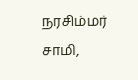நரசிம்மர் சாமி,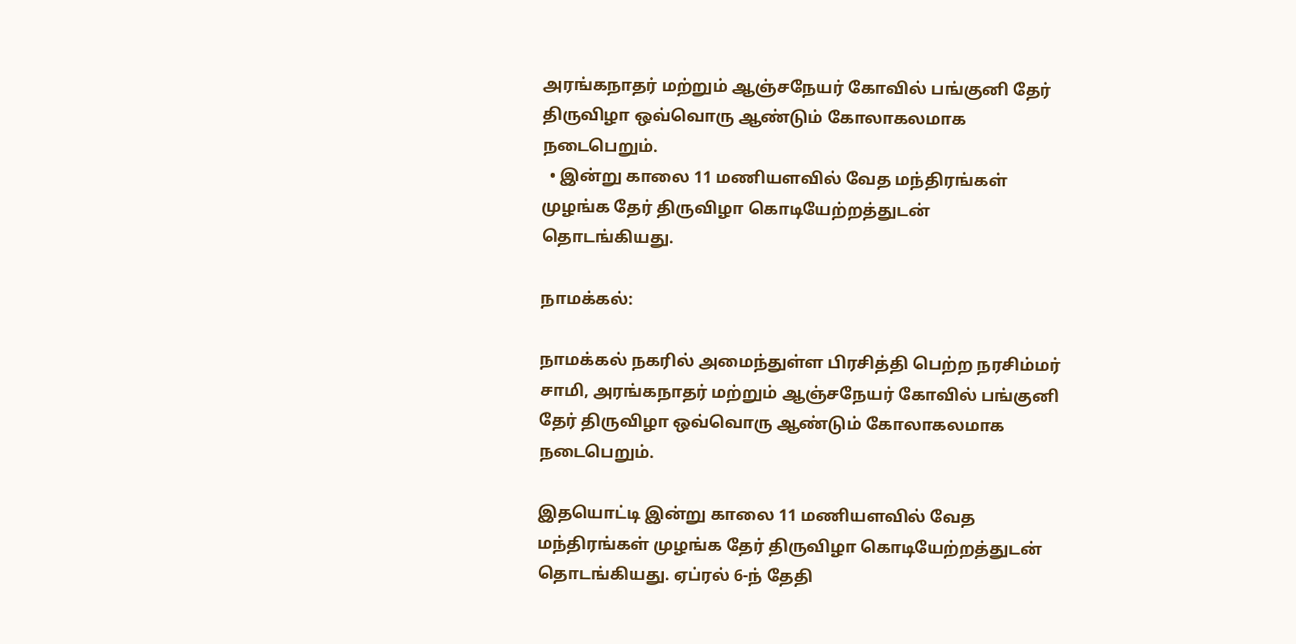அரங்கநாதர் மற்றும் ஆஞ்சநேயர் கோவில் பங்குனி தேர் திருவிழா ஒவ்வொரு ஆண்டும் கோலாகலமாக நடைபெறும்.
  • இன்று காலை 11 மணியளவில் வேத மந்திரங்கள் முழங்க தேர் திருவிழா கொடியேற்றத்துடன் தொடங்கியது.

நாமக்கல்:

நாமக்கல் நகரில் அமைந்துள்ள பிரசித்தி பெற்ற நரசிம்மர் சாமி, அரங்கநாதர் மற்றும் ஆஞ்சநேயர் கோவில் பங்குனி தேர் திருவிழா ஒவ்வொரு ஆண்டும் கோலாகலமாக நடைபெறும்.

இதயொட்டி இன்று காலை 11 மணியளவில் வேத மந்திரங்கள் முழங்க தேர் திருவிழா கொடியேற்றத்துடன் தொடங்கியது. ஏப்ரல் 6-ந் தேதி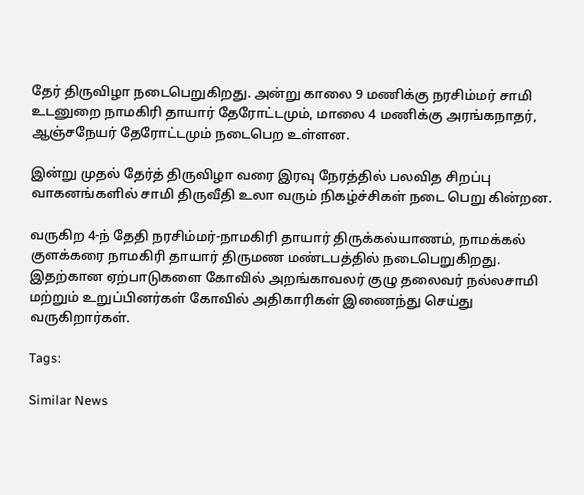தேர் திருவிழா நடைபெறுகிறது. அன்று காலை 9 மணிக்கு நரசிம்மர் சாமி உடனுறை நாமகிரி தாயார் தேரோட்டமும், மாலை 4 மணிக்கு அரங்கநாதர், ஆஞ்சநேயர் தேரோட்டமும் நடைபெற உள்ளன.

இன்று முதல் தேர்த் திருவிழா வரை இரவு நேரத்தில் பலவித சிறப்பு வாகனங்களில் சாமி திருவீதி உலா வரும் நிகழ்ச்சிகள் நடை பெறு கின்றன.

வருகிற 4-ந் தேதி நரசிம்மர்-நாமகிரி தாயார் திருக்கல்யாணம், நாமக்கல் குளக்கரை நாமகிரி தாயார் திருமண மண்டபத்தில் நடைபெறுகிறது. இதற்கான ஏற்பாடுகளை கோவில் அறங்காவலர் குழு தலைவர் நல்லசாமி மற்றும் உறுப்பினர்கள் கோவில் அதிகாரிகள் இணைந்து செய்து வருகிறார்கள்.

Tags:

Similar News